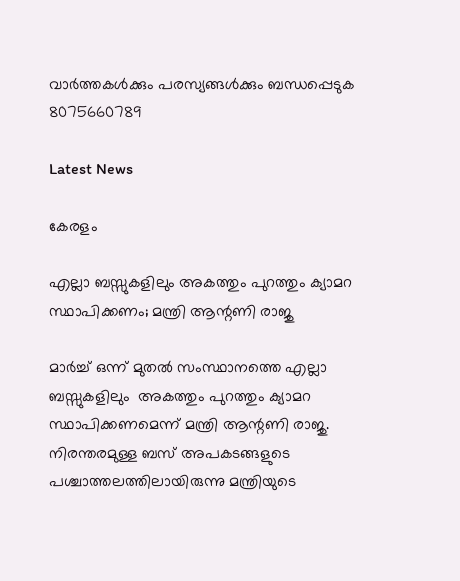വാർത്തകൾക്കും പരസ്യങ്ങൾക്കും ബന്ധപ്പെടുക 8075660789

Latest News

കേരളം

എല്ലാ ബസ്സുകളിലും അകത്തും പുറത്തും ക്യാമറ സ്ഥാപിക്കണം; മന്ത്രി ആന്റണി രാജു

മാര്‍ച്ച് ഒന്ന് മുതല്‍ സംസ്ഥാനത്തെ എല്ലാ ബസ്സുകളിലും  അകത്തും പുറത്തും ക്യാമറ സ്ഥാപിക്കണമെന്ന് മന്ത്രി ആന്റണി രാജു. നിരന്തരമുള്ള ബസ് അപകടങ്ങളുടെ പശ്ചാത്തലത്തിലായിരുന്നു മന്ത്രിയുടെ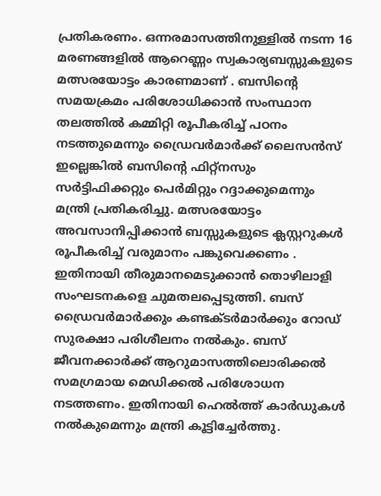പ്രതികരണം. ഒന്നരമാസത്തിനുള്ളില്‍ നടന്ന 16 മരണങ്ങളില്‍ ആറെണ്ണം സ്വകാര്യബസ്സുകളുടെ മത്സരയോട്ടം കാരണമാണ് . ബസിന്റെ സമയക്രമം പരിശോധിക്കാന്‍ സംസ്ഥാന തലത്തില്‍ കമ്മിറ്റി രൂപീകരിച്ച് പഠനം നടത്തുമെന്നും ഡ്രൈവര്‍മാര്‍ക്ക് ലൈസന്‍സ് ഇല്ലെങ്കില്‍ ബസിന്റെ ഫിറ്റ്‌നസും സര്‍ട്ടിഫിക്കറ്റും പെര്‍മിറ്റും റദ്ദാക്കുമെന്നും മന്ത്രി പ്രതികരിച്ചു. മത്സരയോട്ടം അവസാനിപ്പിക്കാന്‍ ബസ്സുകളുടെ ക്ലസ്റ്ററുകള്‍ രൂപീകരിച്ച് വരുമാനം പങ്കുവെക്കണം . ഇതിനായി തീരുമാനമെടുക്കാന്‍ തൊഴിലാളി സംഘടനകളെ ചുമതലപ്പെടുത്തി. ബസ് ഡ്രൈവര്‍മാര്‍ക്കും കണ്ടക്ടര്‍മാര്‍ക്കും റോഡ് സുരക്ഷാ പരിശീലനം നല്‍കും. ബസ് ജീവനക്കാര്‍ക്ക് ആറുമാസത്തിലൊരിക്കല്‍ സമഗ്രമായ മെഡിക്കല്‍ പരിശോധന നടത്തണം. ഇതിനായി ഹെല്‍ത്ത് കാര്‍ഡുകള്‍ നല്‍കുമെന്നും മന്ത്രി കൂട്ടിച്ചേര്‍ത്തു.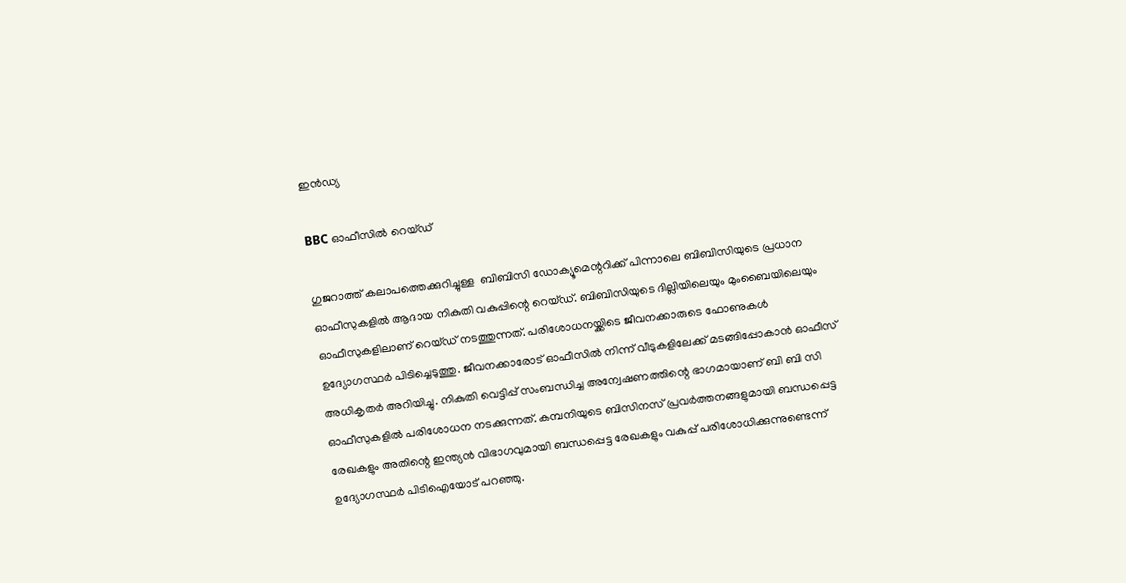ഇൻഡ്യ

BBC ഓഫീസിൽ റെയ്ഡ്

ഗുജറാത്ത് കലാപത്തെക്കുറിച്ചുള്ള  ബിബിസി ഡോക്യൂമെന്ററിക്ക് പിന്നാലെ ബിബിസിയുടെ പ്രധാന  ഓഫീസുകളിൽ ആദായ നികുതി വകുപ്പിന്റെ റെയ്ഡ്. ബിബിസിയുടെ ദില്ലിയിലെയും മുംബൈയിലെയും ഓഫീസുകളിലാണ് റെയ്ഡ് നടത്തുന്നത്. പരിശോധനയ്ക്കിടെ ജീവനക്കാരുടെ ഫോണുകൾ ഉദ്യോഗസ്ഥർ പിടിച്ചെടുത്തു. ജീവനക്കാരോട് ഓഫീസിൽ നിന്ന് വീടുകളിലേക്ക് മടങ്ങിപ്പോകാൻ ഓഫീസ് അധികൃതർ അറിയിച്ചു. നികുതി വെട്ടിപ്പ് സംബന്ധിച്ച അന്വേഷണത്തിന്റെ ഭാഗമായാണ് ബി ബി സി ഓഫീസുകളിൽ പരിശോധന നടക്കുന്നത്. കമ്പനിയുടെ ബിസിനസ് പ്രവർത്തനങ്ങളുമായി ബന്ധപ്പെട്ട രേഖകളും അതിന്റെ ഇന്ത്യൻ വിഭാഗവുമായി ബന്ധപ്പെട്ട രേഖകളും വകുപ്പ് പരിശോധിക്കുന്നുണ്ടെന്ന് ഉദ്യോഗസ്ഥർ പിടിഐയോട് പറഞ്ഞു.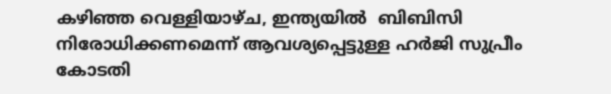കഴിഞ്ഞ വെള്ളിയാഴ്ച, ഇന്ത്യയിൽ  ബിബിസി  നിരോധിക്കണമെന്ന് ആവശ്യപ്പെട്ടുള്ള ഹർജി സുപ്രീം കോടതി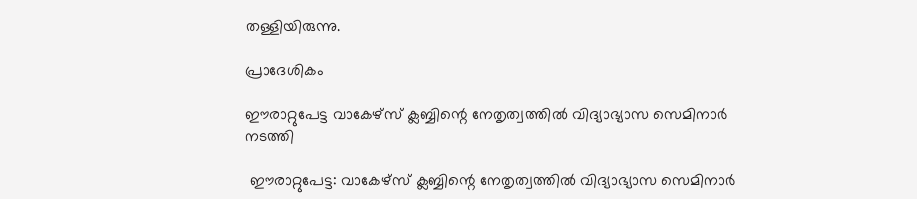തള്ളിയിരുന്നു.

പ്രാദേശികം

ഈരാറ്റുപേട്ട വാകേഴ്സ് ക്ലബ്ബിന്റെ നേതൃത്വത്തിൽ വിദ്യാഭ്യാസ സെമിനാർ നടത്തി

 ഈരാറ്റുപേട്ട: വാകേഴ്സ് ക്ലബ്ബിന്റെ നേതൃത്വത്തിൽ വിദ്യാഭ്യാസ സെമിനാർ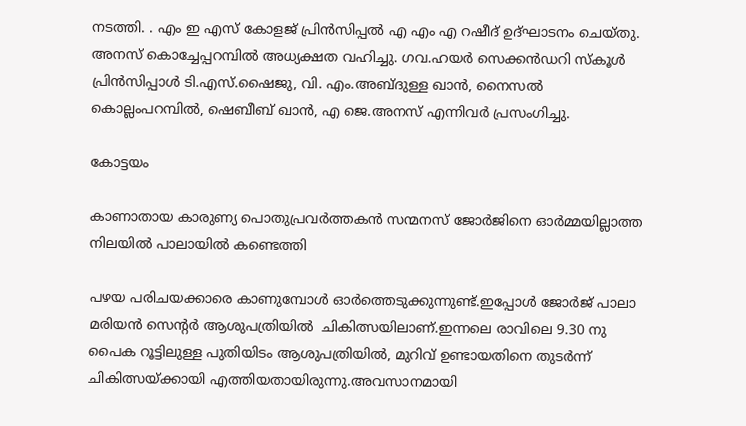നടത്തി. . എം ഇ എസ് കോളജ് പ്രിൻസിപ്പൽ എ എം എ റഷീദ് ഉദ്ഘാടനം ചെയ്തു.  അനസ് കൊച്ചേപ്പറമ്പിൽ അധ്യക്ഷത വഹിച്ചു. ഗവ.ഹയർ സെക്കൻഡറി സ്കൂൾ പ്രിൻസിപ്പാൾ ടി.എസ്.ഷൈജു, വി. എം.അബ്ദുള്ള ഖാൻ, നൈസൽ കൊല്ലംപറമ്പിൽ, ഷെബീബ് ഖാൻ, എ ജെ.അനസ് എന്നിവർ പ്രസംഗിച്ചു.

കോട്ടയം

കാണാതായ കാരുണ്യ പൊതുപ്രവർത്തകൻ സന്മനസ് ജോർജിനെ ഓർമ്മയില്ലാത്ത നിലയിൽ പാലായിൽ കണ്ടെത്തി

പഴയ പരിചയക്കാരെ കാണുമ്പോൾ ഓർത്തെടുക്കുന്നുണ്ട്.ഇപ്പോൾ ജോർജ് പാലാ മരിയൻ സെന്റർ ആശുപത്രിയിൽ  ചികിത്സയിലാണ്.ഇന്നലെ രാവിലെ 9.30 നു പൈക റൂട്ടിലുള്ള പുതിയിടം ആശുപത്രിയിൽ, മുറിവ് ഉണ്ടായതിനെ തുടർന്ന് ചികിത്സയ്ക്കായി എത്തിയതായിരുന്നു.അവസാനമായി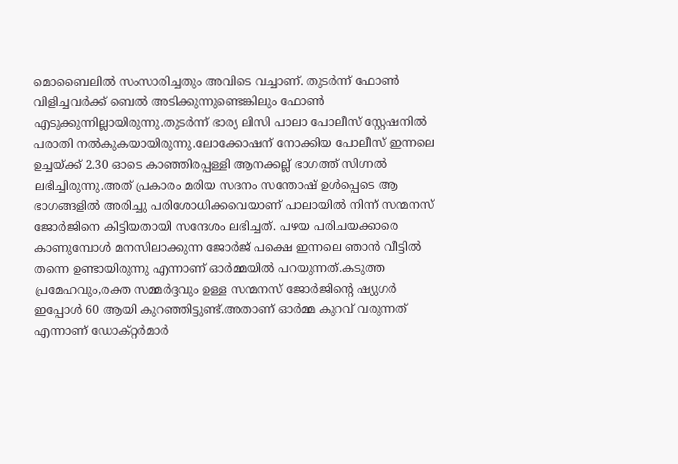മൊബൈലിൽ സംസാരിച്ചതും അവിടെ വച്ചാണ്. തുടർന്ന് ഫോൺ വിളിച്ചവർക്ക് ബെൽ അടിക്കുന്നുണ്ടെങ്കിലും ഫോൺ എടുക്കുന്നില്ലായിരുന്നു.തുടർന്ന് ഭാര്യ ലിസി പാലാ പോലീസ് സ്റ്റേഷനിൽ പരാതി നൽകുകയായിരുന്നു.ലോക്കോഷന് നോക്കിയ പോലീസ് ഇന്നലെ ഉച്ചയ്ക്ക് 2.30 ഓടെ കാഞ്ഞിരപ്പള്ളി ആനക്കല്ല് ഭാഗത്ത് സിഗ്നൽ ലഭിച്ചിരുന്നു.അത് പ്രകാരം മരിയ സദനം സന്തോഷ് ഉൾപ്പെടെ ആ ഭാഗങ്ങളിൽ അരിച്ചു പരിശോധിക്കവെയാണ് പാലായിൽ നിന്ന് സന്മനസ് ജോർജിനെ കിട്ടിയതായി സന്ദേശം ലഭിച്ചത്. പഴയ പരിചയക്കാരെ കാണുമ്പോൾ മനസിലാക്കുന്ന ജോർജ് പക്ഷെ ഇന്നലെ ഞാൻ വീട്ടിൽ തന്നെ ഉണ്ടായിരുന്നു എന്നാണ് ഓർമ്മയിൽ പറയുന്നത്.കടുത്ത പ്രമേഹവും,രക്ത സമ്മർദ്ദവും ഉള്ള സന്മനസ് ജോർജിന്റെ ഷ്യുഗർ ഇപ്പോൾ 60 ആയി കുറഞ്ഞിട്ടുണ്ട്.അതാണ് ഓർമ്മ കുറവ് വരുന്നത് എന്നാണ് ഡോക്റ്റർമാർ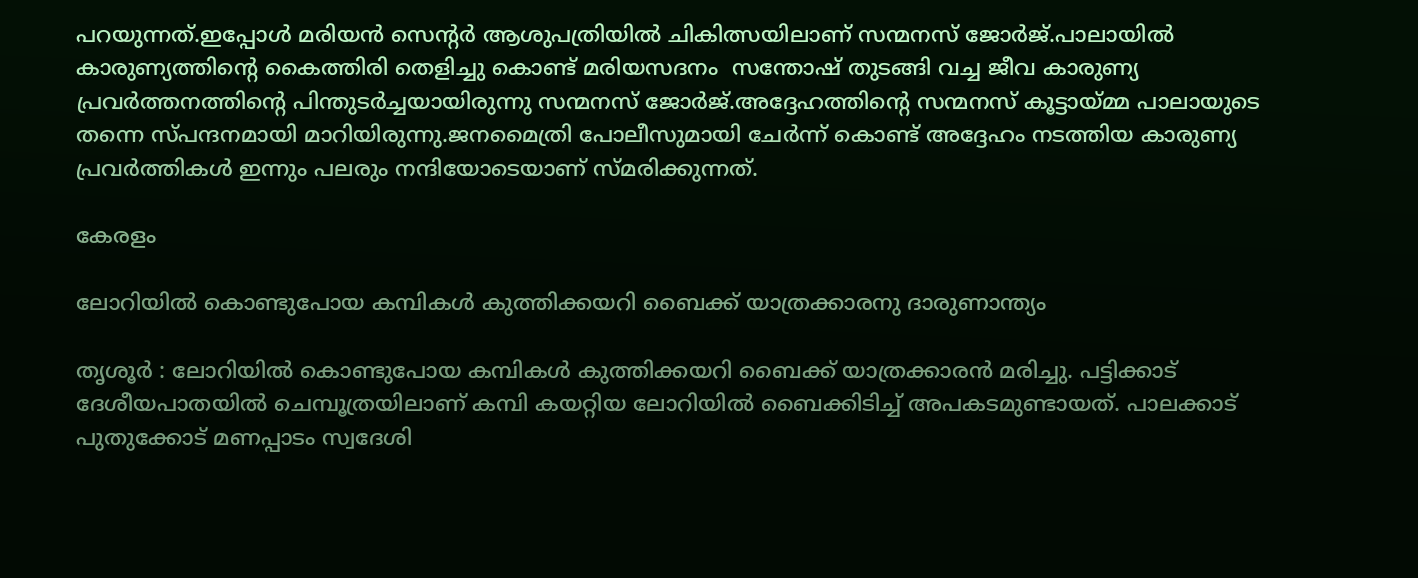പറയുന്നത്.ഇപ്പോൾ മരിയൻ സെന്റർ ആശുപത്രിയിൽ ചികിത്സയിലാണ് സന്മനസ് ജോർജ്.പാലായിൽ കാരുണ്യത്തിന്റെ കൈത്തിരി തെളിച്ചു കൊണ്ട് മരിയസദനം  സന്തോഷ് തുടങ്ങി വച്ച ജീവ കാരുണ്യ പ്രവർത്തനത്തിന്റെ പിന്തുടർച്ചയായിരുന്നു സന്മനസ് ജോർജ്.അദ്ദേഹത്തിന്റെ സന്മനസ് കൂട്ടായ്മ്മ പാലായുടെ തന്നെ സ്പന്ദനമായി മാറിയിരുന്നു.ജനമൈത്രി പോലീസുമായി ചേർന്ന് കൊണ്ട് അദ്ദേഹം നടത്തിയ കാരുണ്യ പ്രവർത്തികൾ ഇന്നും പലരും നന്ദിയോടെയാണ് സ്മരിക്കുന്നത്.

കേരളം

ലോറിയിൽ കൊണ്ടുപോയ കമ്പികൾ കുത്തിക്കയറി ബൈക്ക് യാത്രക്കാരനു ദാരുണാന്ത്യം

തൃശൂർ : ലോറിയിൽ കൊണ്ടുപോയ കമ്പികൾ കുത്തിക്കയറി ബൈക്ക് യാത്രക്കാരൻ മരിച്ചു. പട്ടിക്കാട് ദേശീയപാതയിൽ ചെമ്പൂത്രയിലാണ് കമ്പി കയറ്റിയ ലോറിയിൽ ബൈക്കിടിച്ച് അപകടമുണ്ടായത്. പാലക്കാട്‌ പുതുക്കോട് മണപ്പാടം സ്വദേശി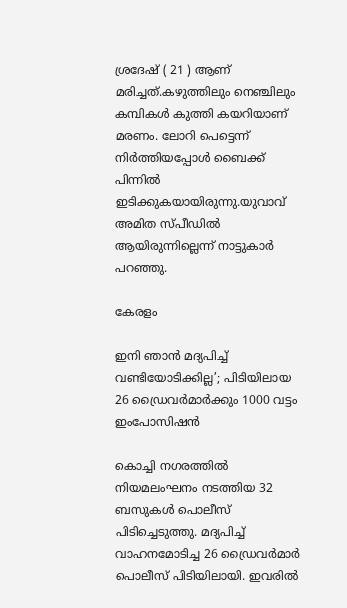ശ്രദേഷ് ( 21 ) ആണ് മരിച്ചത്.കഴുത്തിലും നെഞ്ചിലും കമ്പികൾ കുത്തി കയറിയാണ് മരണം. ലോറി പെട്ടെന്ന് നിർത്തിയപ്പോൾ ബൈക്ക് പിന്നിൽ ഇടിക്കുകയായിരുന്നു.യുവാവ് അമിത സ്പീഡിൽ ആയിരുന്നില്ലെന്ന് നാട്ടുകാർ പറഞ്ഞു.

കേരളം

ഇനി ഞാൻ മദ്യപിച്ച് വണ്ടിയോടിക്കില്ല’; പിടിയിലായ 26 ഡ്രൈവർമാർക്കും 1000 വട്ടം ഇംപോസിഷൻ

കൊച്ചി നഗരത്തിൽ നിയമലംഘനം നടത്തിയ 32 ബസുകൾ പൊലീസ് പിടിച്ചെടുത്തു. മദ്യപിച്ച് വാഹനമോടിച്ച 26 ഡ്രൈവർമാർ പൊലീസ് പിടിയിലായി. ഇവരിൽ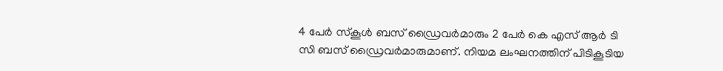4 പേർ സ്‌കൂൾ ബസ് ഡ്രൈവർമാരും 2 പേർ കെ എസ് ആർ ടി സി ബസ് ഡ്രൈവർമാരുമാണ്. നിയമ ലംഘനത്തിന് പിടികൂടിയ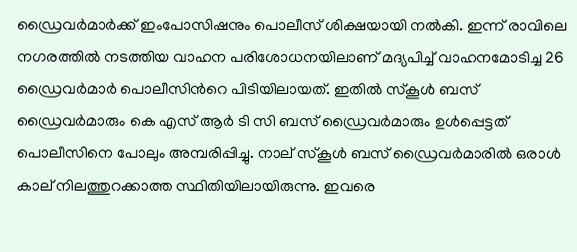ഡ്രൈവര്‍മാര്‍ക്ക് ഇംപോസിഷനും പൊലീസ് ശിക്ഷയായി നല്‍കി. ഇന്ന് രാവിലെ നഗരത്തില്‍ നടത്തിയ വാഹന പരിശോധനയിലാണ് മദ്യപിച്ച് വാഹനമോടിച്ച 26 ഡ്രൈവർമാർ പൊലീസിന്‍റെ പിടിയിലായത്. ഇതില്‍ സ്കൂള്‍ ബസ് ഡ്രൈവര്‍മാരും കെ എസ് ആർ ടി സി ബസ് ഡ്രൈവര്‍മാരും ഉൾപ്പെട്ടത് പൊലീസിനെ പോലും അമ്പരിപ്പിച്ചു. നാല് സ്കൂള്‍ ബസ് ഡ്രൈവര്‍മാരില്‍ ഒരാള്‍ കാല് നിലത്തുറക്കാത്ത സ്ഥിതിയിലായിരുന്നു. ഇവരെ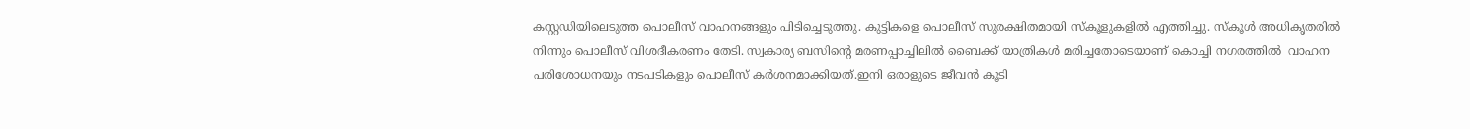കസ്റ്റഡിയിലെടുത്ത പൊലീസ് വാഹനങ്ങളും പിടിച്ചെടുത്തു. കുട്ടികളെ പൊലീസ് സുരക്ഷിതമായി സ്കൂളുകളിൽ എത്തിച്ചു. സ്കൂള്‍ അധികൃതരില്‍ നിന്നും പൊലീസ് വിശദീകരണം തേടി. സ്വകാര്യ ബസിന്‍റെ മരണപ്പാച്ചിലില്‍ ബൈക്ക് യാത്രികള്‍ മരിച്ചതോടെയാണ് കൊച്ചി നഗരത്തില്‍  വാഹന പരിശോധനയും നടപടികളും പൊലീസ് കര്‍ശനമാക്കിയത്.ഇനി ഒരാളുടെ ജീവൻ കൂടി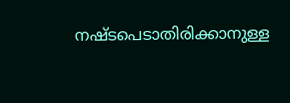നഷ്ടപെടാതിരിക്കാനുള്ള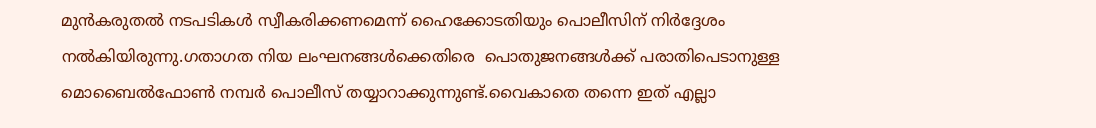മുൻകരുതല്‍ നടപടികള്‍ സ്വീകരിക്കണമെന്ന് ഹൈക്കോടതിയും പൊലീസിന് നിര്‍ദ്ദേശം നല്‍കിയിരുന്നു.ഗതാഗത നിയ ലംഘനങ്ങള്‍ക്കെതിരെ  പൊതുജനങ്ങള്‍ക്ക് പരാതിപെടാനുള്ള മൊബൈല്‍ഫോണ്‍ നമ്പര്‍ പൊലീസ് തയ്യാറാക്കുന്നുണ്ട്.വൈകാതെ തന്നെ ഇത് എല്ലാ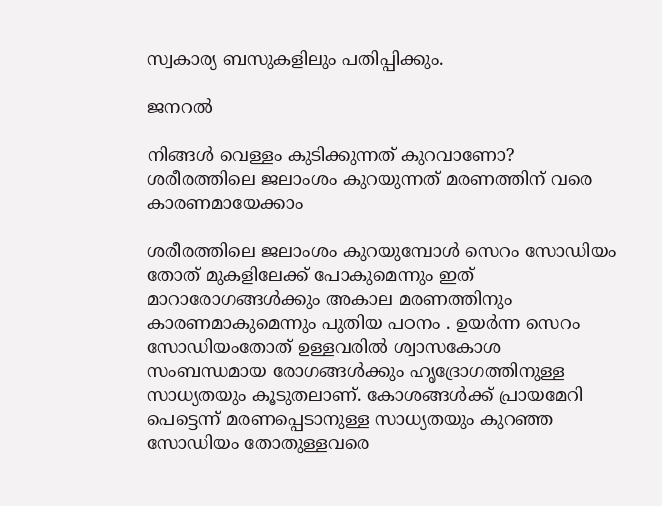സ്വകാര്യ ബസുകളിലും പതിപ്പിക്കും.

ജനറൽ

നിങ്ങള്‍ വെള്ളം കുടിക്കുന്നത് കുറവാണോ? ശരീരത്തിലെ ജലാംശം കുറയുന്നത് മരണത്തിന് വരെ കാരണമായേക്കാം

ശരീരത്തിലെ ജലാംശം കുറയുമ്പോള്‍ സെറം സോഡിയം തോത് മുകളിലേക്ക് പോകുമെന്നും ഇത് മാറാരോഗങ്ങള്‍ക്കും അകാല മരണത്തിനും കാരണമാകുമെന്നും പുതിയ പഠനം . ഉയര്‍ന്ന സെറം സോഡിയംതോത് ഉള്ളവരില്‍ ശ്വാസകോശ സംബന്ധമായ രോഗങ്ങള്‍ക്കും ഹൃദ്രോഗത്തിനുള്ള സാധ്യതയും കൂടുതലാണ്. കോശങ്ങള്‍ക്ക് പ്രായമേറി പെട്ടെന്ന് മരണപ്പെടാനുള്ള സാധ്യതയും കുറഞ്ഞ സോഡിയം തോതുള്ളവരെ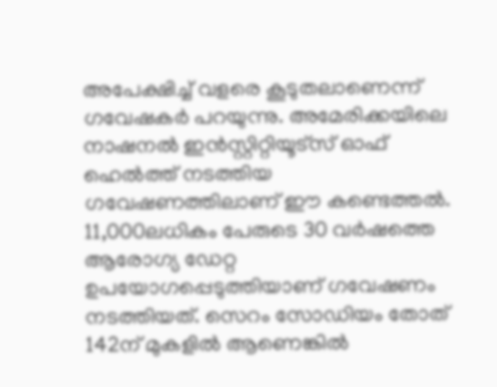അപേക്ഷിച്ച് വളരെ കൂടുതലാണെന്ന് ഗവേഷകര്‍ പറയുന്നു. അമേരിക്കയിലെ നാഷനല്‍ ഇന്‍സ്റ്റിറ്റിയൂട്‌സ് ഓഫ് ഹെല്‍ത്ത് നടത്തിയ ഗവേഷണത്തിലാണ് ഈ കണ്ടെത്തല്‍. 11,000ലധികം പേരുടെ 30 വര്‍ഷത്തെ ആരോഗ്യ ഡേറ്റ ഉപയോഗപ്പെടുത്തിയാണ് ഗവേഷണം നടത്തിയത്. സെറം സോഡിയം തോത് 142ന് മുകളില്‍ ആണെങ്കില്‍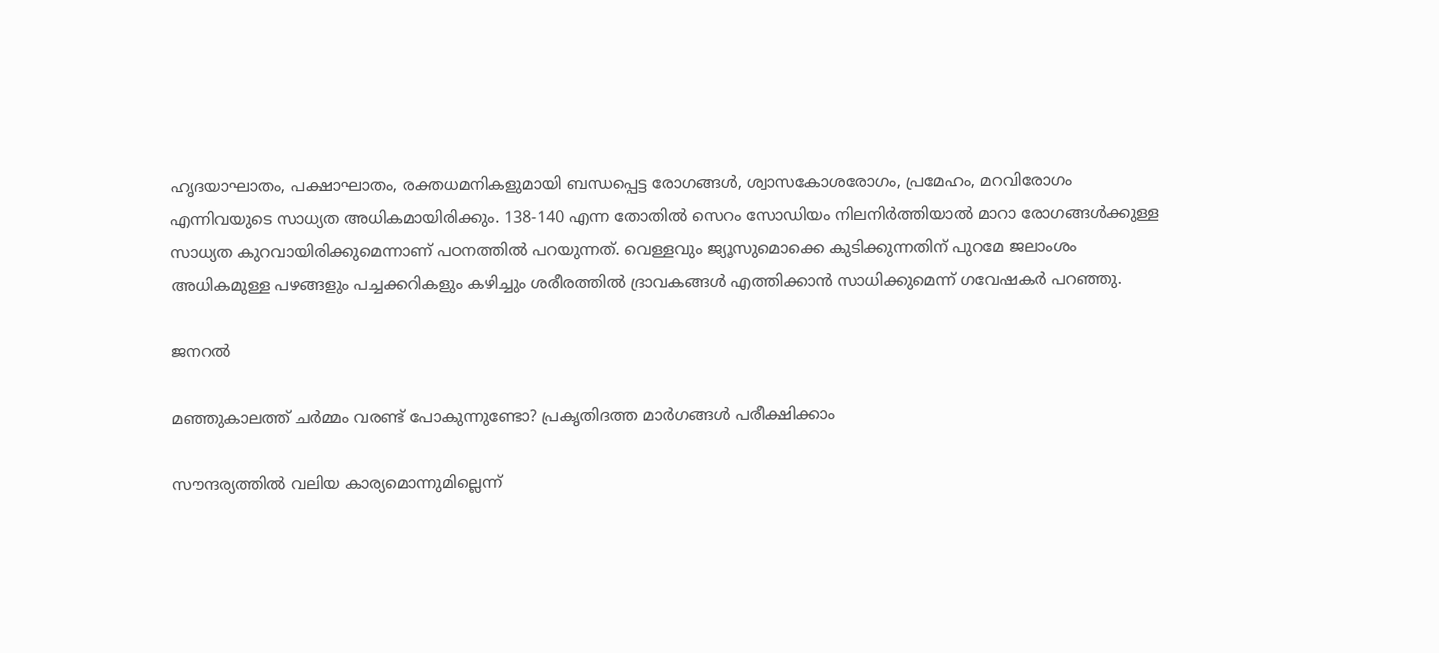ഹൃദയാഘാതം, പക്ഷാഘാതം, രക്തധമനികളുമായി ബന്ധപ്പെട്ട രോഗങ്ങള്‍, ശ്വാസകോശരോഗം, പ്രമേഹം, മറവിരോഗം എന്നിവയുടെ സാധ്യത അധികമായിരിക്കും. 138-140 എന്ന തോതില്‍ സെറം സോഡിയം നിലനിര്‍ത്തിയാല്‍ മാറാ രോഗങ്ങള്‍ക്കുള്ള സാധ്യത കുറവായിരിക്കുമെന്നാണ് പഠനത്തില്‍ പറയുന്നത്. വെള്ളവും ജ്യൂസുമൊക്കെ കുടിക്കുന്നതിന് പുറമേ ജലാംശം അധികമുള്ള പഴങ്ങളും പച്ചക്കറികളും കഴിച്ചും ശരീരത്തില്‍ ദ്രാവകങ്ങള്‍ എത്തിക്കാന്‍ സാധിക്കുമെന്ന് ഗവേഷകര്‍ പറഞ്ഞു.

ജനറൽ

മഞ്ഞുകാലത്ത് ചര്‍മ്മം വരണ്ട് പോകുന്നുണ്ടോ? പ്രകൃതിദത്ത മാര്‍ഗങ്ങള്‍ പരീക്ഷിക്കാം

സൗന്ദര്യത്തില്‍ വലിയ കാര്യമൊന്നുമില്ലെന്ന്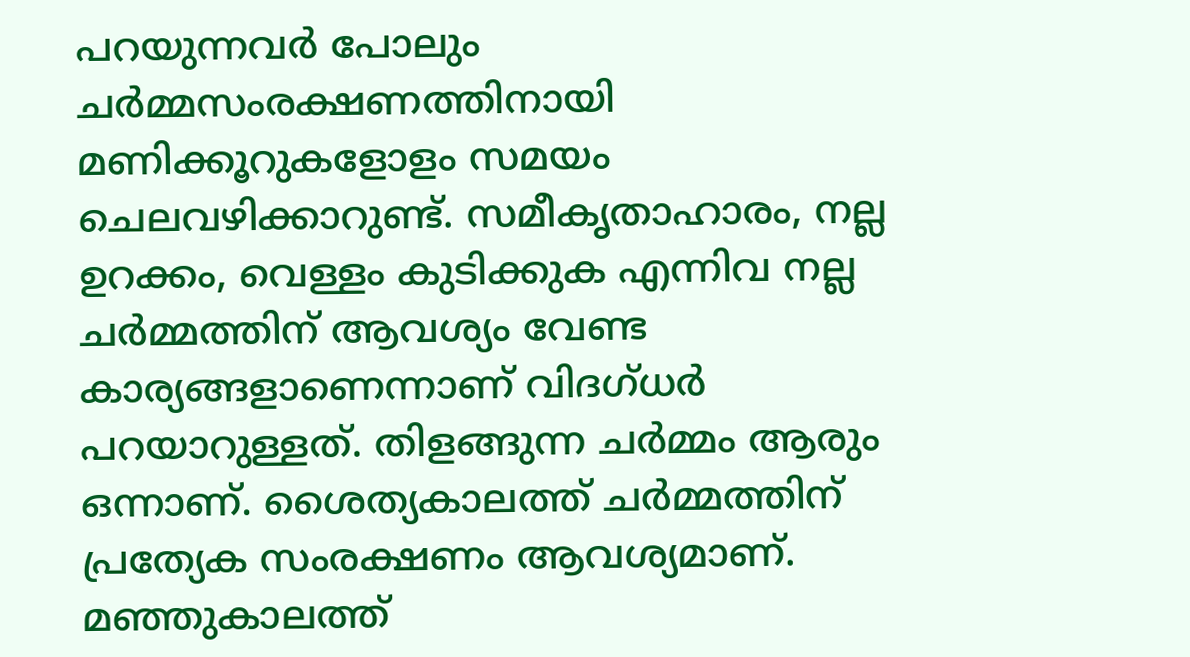പറയുന്നവര്‍ പോലും ചര്‍മ്മസംരക്ഷണത്തിനായി മണിക്കൂറുകളോളം സമയം ചെലവഴിക്കാറുണ്ട്. സമീകൃതാഹാരം, നല്ല ഉറക്കം, വെള്ളം കുടിക്കുക എന്നിവ നല്ല ചര്‍മ്മത്തിന് ആവശ്യം വേണ്ട കാര്യങ്ങളാണെന്നാണ് വിദഗ്ധര്‍ പറയാറുള്ളത്. തിളങ്ങുന്ന ചര്‍മ്മം ആരും ഒന്നാണ്. ശൈത്യകാലത്ത് ചര്‍മ്മത്തിന് പ്രത്യേക സംരക്ഷണം ആവശ്യമാണ്. മഞ്ഞുകാലത്ത്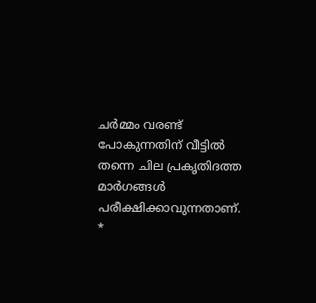ചര്‍മ്മം വരണ്ട് പോകുന്നതിന് വീട്ടില്‍ തന്നെ ചില പ്രകൃതിദത്ത മാര്‍ഗങ്ങള്‍ പരീക്ഷിക്കാവുന്നതാണ്. *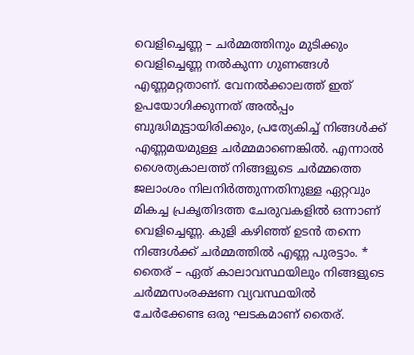വെളിച്ചെണ്ണ – ചര്‍മ്മത്തിനും മുടിക്കും വെളിച്ചെണ്ണ നല്‍കുന്ന ഗുണങ്ങള്‍ എണ്ണമറ്റതാണ്. വേനല്‍ക്കാലത്ത് ഇത് ഉപയോഗിക്കുന്നത് അല്‍പ്പം ബുദ്ധിമുട്ടായിരിക്കും, പ്രത്യേകിച്ച് നിങ്ങള്‍ക്ക് എണ്ണമയമുള്ള ചര്‍മ്മമാണെങ്കില്‍. എന്നാല്‍ ശൈത്യകാലത്ത് നിങ്ങളുടെ ചര്‍മ്മത്തെ ജലാംശം നിലനിര്‍ത്തുന്നതിനുള്ള ഏറ്റവും മികച്ച പ്രകൃതിദത്ത ചേരുവകളില്‍ ഒന്നാണ് വെളിച്ചെണ്ണ. കുളി കഴിഞ്ഞ് ഉടന്‍ തന്നെ നിങ്ങള്‍ക്ക് ചര്‍മ്മത്തില്‍ എണ്ണ പുരട്ടാം. * തൈര് – ഏത് കാലാവസ്ഥയിലും നിങ്ങളുടെ ചര്‍മ്മസംരക്ഷണ വ്യവസ്ഥയില്‍ ചേര്‍ക്കേണ്ട ഒരു ഘടകമാണ് തൈര്.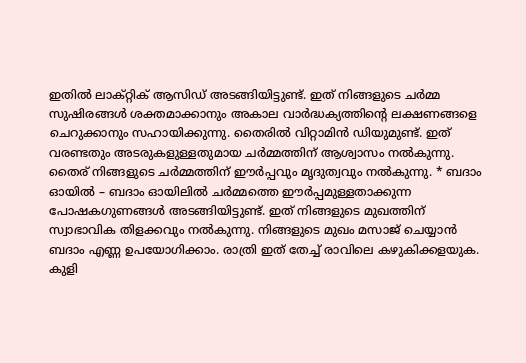ഇതില്‍ ലാക്റ്റിക് ആസിഡ് അടങ്ങിയിട്ടുണ്ട്. ഇത് നിങ്ങളുടെ ചര്‍മ്മ സുഷിരങ്ങള്‍ ശക്തമാക്കാനും അകാല വാര്‍ദ്ധക്യത്തിന്റെ ലക്ഷണങ്ങളെ ചെറുക്കാനും സഹായിക്കുന്നു. തൈരില്‍ വിറ്റാമിന്‍ ഡിയുമുണ്ട്. ഇത് വരണ്ടതും അടരുകളുള്ളതുമായ ചര്‍മ്മത്തിന് ആശ്വാസം നല്‍കുന്നു. തൈര് നിങ്ങളുടെ ചര്‍മ്മത്തിന് ഈര്‍പ്പവും മൃദുത്വവും നല്‍കുന്നു. * ബദാം ഓയില്‍ – ബദാം ഓയിലില്‍ ചര്‍മ്മത്തെ ഈര്‍പ്പമുള്ളതാക്കുന്ന പോഷകഗുണങ്ങള്‍ അടങ്ങിയിട്ടുണ്ട്. ഇത് നിങ്ങളുടെ മുഖത്തിന് സ്വാഭാവിക തിളക്കവും നല്‍കുന്നു. നിങ്ങളുടെ മുഖം മസാജ് ചെയ്യാന്‍ ബദാം എണ്ണ ഉപയോഗിക്കാം. രാത്രി ഇത് തേച്ച് രാവിലെ കഴുകിക്കളയുക. കുളി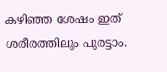കഴിഞ്ഞ ശേഷം ഇത് ശരീരത്തിലും പുരട്ടാം.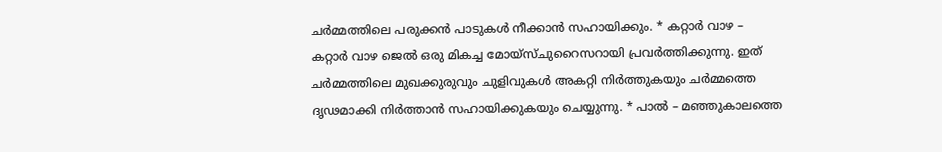ചര്‍മ്മത്തിലെ പരുക്കന്‍ പാടുകള്‍ നീക്കാന്‍ സഹായിക്കും. * കറ്റാര്‍ വാഴ – കറ്റാര്‍ വാഴ ജെല്‍ ഒരു മികച്ച മോയ്‌സ്ചുറൈസറായി പ്രവര്‍ത്തിക്കുന്നു. ഇത് ചര്‍മ്മത്തിലെ മുഖക്കുരുവും ചുളിവുകള്‍ അകറ്റി നിര്‍ത്തുകയും ചര്‍മ്മത്തെ ദൃഢമാക്കി നിര്‍ത്താന്‍ സഹായിക്കുകയും ചെയ്യുന്നു. * പാല്‍ – മഞ്ഞുകാലത്തെ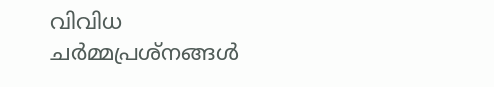വിവിധ ചര്‍മ്മപ്രശ്‌നങ്ങള്‍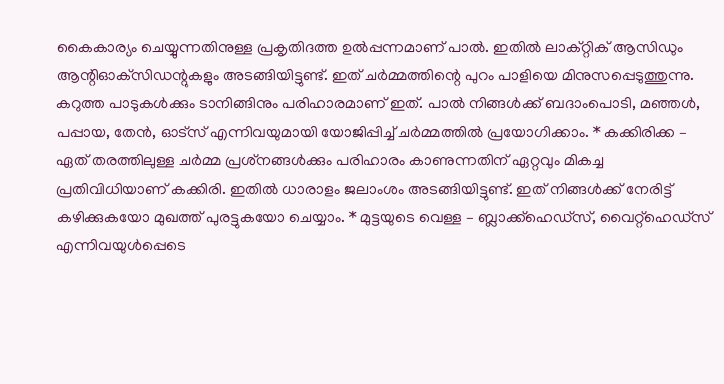കൈകാര്യം ചെയ്യുന്നതിനുള്ള പ്രകൃതിദത്ത ഉല്‍പ്പന്നമാണ് പാല്‍. ഇതില്‍ ലാക്റ്റിക് ആസിഡും ആന്റിഓക്‌സിഡന്റുകളും അടങ്ങിയിട്ടുണ്ട്. ഇത് ചര്‍മ്മത്തിന്റെ പുറം പാളിയെ മിനുസപ്പെടുത്തുന്നു. കറുത്ത പാടുകള്‍ക്കും ടാനിങ്ങിനും പരിഹാരമാണ് ഇത്. പാല്‍ നിങ്ങള്‍ക്ക് ബദാംപൊടി, മഞ്ഞള്‍, പപ്പായ, തേന്‍, ഓട്സ് എന്നിവയുമായി യോജിപ്പിച്ച് ചര്‍മ്മത്തില്‍ പ്രയോഗിക്കാം. * കക്കിരിക്ക – ഏത് തരത്തിലുള്ള ചര്‍മ്മ പ്രശ്‌നങ്ങള്‍ക്കും പരിഹാരം കാണുന്നതിന് ഏറ്റവും മികച്ച പ്രതിവിധിയാണ് കക്കിരി. ഇതില്‍ ധാരാളം ജലാംശം അടങ്ങിയിട്ടുണ്ട്. ഇത് നിങ്ങള്‍ക്ക് നേരിട്ട് കഴിക്കുകയോ മുഖത്ത് പുരട്ടുകയോ ചെയ്യാം. * മുട്ടയുടെ വെള്ള – ബ്ലാക്ക്‌ഹെഡ്‌സ്, വൈറ്റ്‌ഹെഡ്‌സ് എന്നിവയുള്‍പ്പെടെ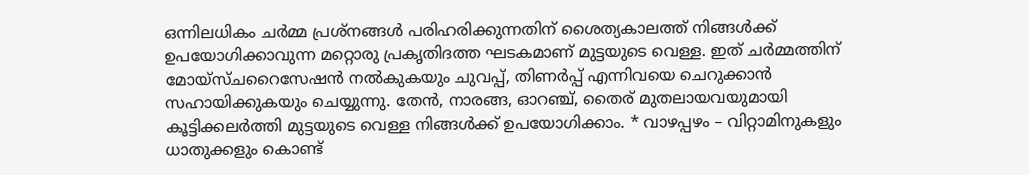ഒന്നിലധികം ചര്‍മ്മ പ്രശ്‌നങ്ങള്‍ പരിഹരിക്കുന്നതിന് ശൈത്യകാലത്ത് നിങ്ങള്‍ക്ക് ഉപയോഗിക്കാവുന്ന മറ്റൊരു പ്രകൃതിദത്ത ഘടകമാണ് മുട്ടയുടെ വെള്ള. ഇത് ചര്‍മ്മത്തിന് മോയ്സ്ചറൈസേഷന്‍ നല്‍കുകയും ചുവപ്പ്, തിണര്‍പ്പ് എന്നിവയെ ചെറുക്കാന്‍ സഹായിക്കുകയും ചെയ്യുന്നു. തേന്‍, നാരങ്ങ, ഓറഞ്ച്, തൈര് മുതലായവയുമായി കൂട്ടിക്കലര്‍ത്തി മുട്ടയുടെ വെള്ള നിങ്ങള്‍ക്ക് ഉപയോഗിക്കാം. * വാഴപ്പഴം – വിറ്റാമിനുകളും ധാതുക്കളും കൊണ്ട്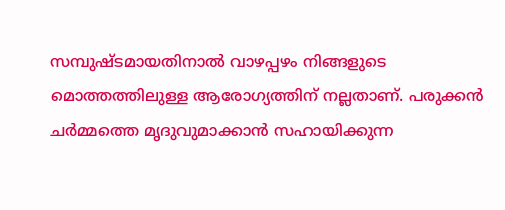സമ്പുഷ്ടമായതിനാല്‍ വാഴപ്പഴം നിങ്ങളുടെ മൊത്തത്തിലുള്ള ആരോഗ്യത്തിന് നല്ലതാണ്. പരുക്കന്‍ ചര്‍മ്മത്തെ മൃദുവുമാക്കാന്‍ സഹായിക്കുന്ന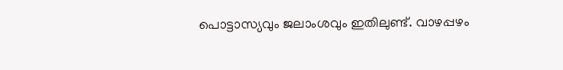പൊട്ടാസ്യവും ജലാംശവും ഇതിലുണ്ട്. വാഴപ്പഴം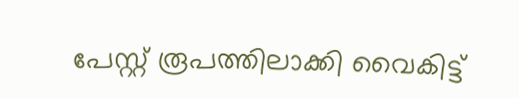പേസ്റ്റ് രൂപത്തിലാക്കി വൈകിട്ട്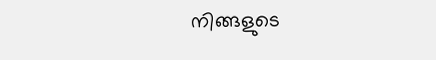നിങ്ങളുടെ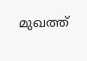മുഖത്ത്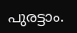പുരട്ടാം.